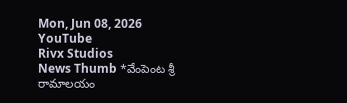Mon, Jun 08, 2026
YouTube
Rivx Studios
News Thumb *వేంపెంట శ్రీ రామాలయం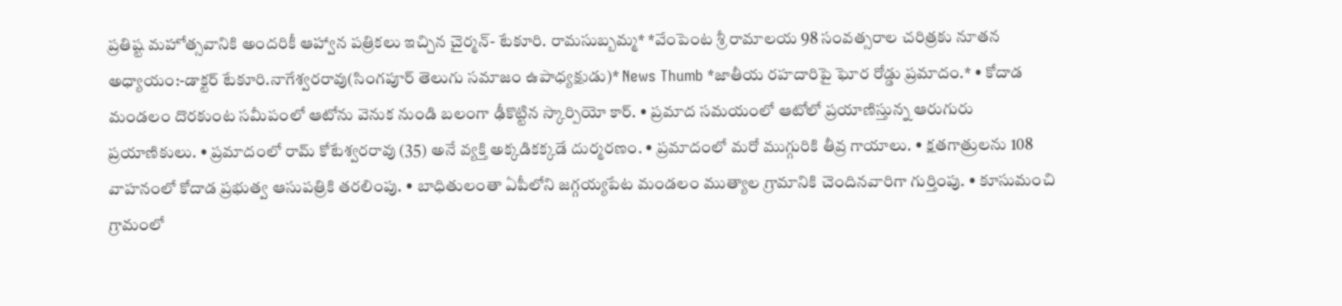ప్రతిష్ట మహోత్సవానికి అందరికీ ఆహ్వాన పత్రికలు ఇచ్చిన చైర్మన్- టేకూరి. రామసుబ్బమ్మ* *వేంపెంట శ్రీ రామాలయ 98 సంవత్సరాల చరిత్రకు నూతన అధ్యాయం:-డాక్టర్ టేకూరి.నాగేశ్వరరావు(సింగపూర్ తెలుగు సమాజం ఉపాధ్యక్షుడు)* News Thumb *జాతీయ రహదారిపై ఘోర రోడ్డు ప్రమాదం.* • కోదాడ మండలం దొరకుంట సమీపంలో ఆటోను వెనుక నుండి బలంగా ఢీకొట్టిన స్కార్పియో కార్. • ప్రమాద సమయంలో ఆటోలో ప్రయాణిస్తున్న ఆరుగురు ప్రయాణికులు. • ప్రమాదంలో రామ్ కోటేశ్వరరావు (35) అనే వ్యక్తి అక్కడికక్కడే దుర్మరణం. • ప్రమాదంలో మరో ముగ్గురికి తీవ్ర గాయాలు. • క్షతగాత్రులను 108 వాహనంలో కోదాడ ప్రభుత్వ ఆసుపత్రికి తరలింపు. • బాధితులంతా ఏపీలోని జగ్గయ్యపేట మండలం ముత్యాల గ్రామానికి చెందినవారిగా గుర్తింపు. • కూసుమంచి గ్రామంలో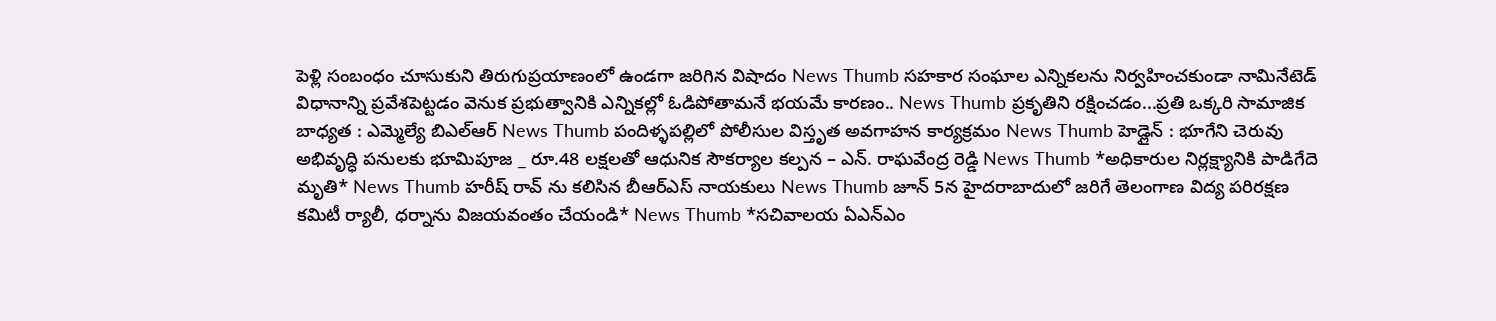పెళ్లి సంబంధం చూసుకుని తిరుగుప్రయాణంలో ఉండగా జరిగిన విషాదం News Thumb సహకార సంఘాల ఎన్నికలను నిర్వహించకుండా నామినేటెడ్ విధానాన్ని ప్రవేశపెట్టడం వెనుక ప్రభుత్వానికి ఎన్నికల్లో ఓడిపోతామనే భయమే కారణం.. News Thumb ప్రకృతిని రక్షించడం...ప్రతి ఒక్కరి సామాజిక బాధ్యత : ఎమ్మెల్యే బిఎల్ఆర్ News Thumb పందిళ్ళపల్లిలో పోలీసుల విస్తృత అవగాహన కార్యక్రమం News Thumb హెడ్లైన్ : భూగేని చెరువు అభివృద్ధి పనులకు భూమిపూజ _ రూ.48 లక్షలతో ఆధునిక సౌకర్యాల కల్పన – ఎన్. రాఘవేంద్ర రెడ్డి News Thumb *అధికారుల నిర్లక్ష్యానికి పాడిగేదె మృతి* News Thumb హరీష్ రావ్ ను కలిసిన బీఆర్ఎస్ నాయకులు News Thumb జూన్ 5న హైదరాబాదులో జరిగే తెలంగాణ విద్య పరిరక్షణ కమిటీ ర్యాలీ, ధర్నాను విజయవంతం చేయండి* News Thumb *సచివాలయ ఏఎన్ఎం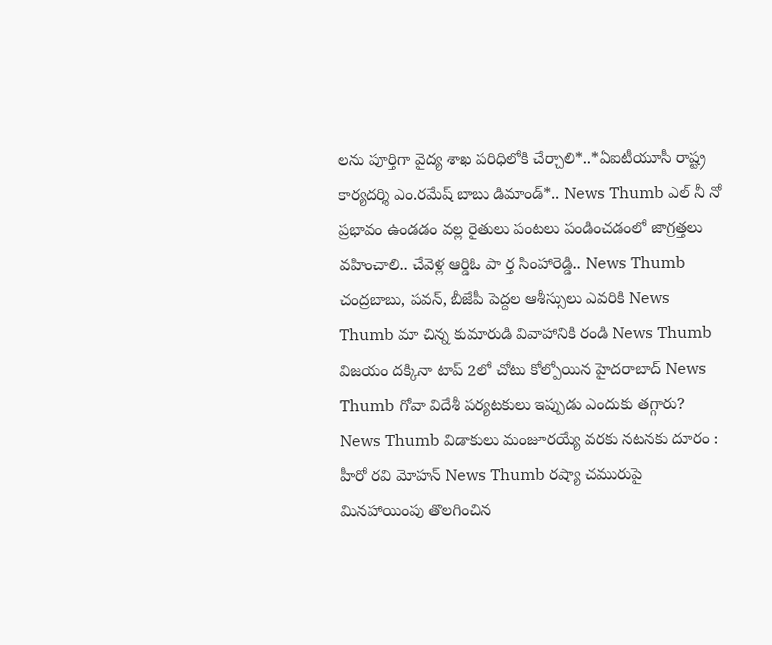లను పూర్తిగా వైద్య శాఖ పరిధిలోకి చేర్చాలి*..*ఏఐటీయూసీ రాష్ట్ర కార్యదర్శి ఎం.రమేష్ బాబు డిమాండ్*.. News Thumb ఎల్ నీ నో ప్రభావం ఉండడం వల్ల రైతులు పంటలు పండించడంలో జాగ్రత్తలు వహించాలి.. చేవెళ్ల ఆర్డిఓ పా ర్త సింహారెడ్డి.. News Thumb చంద్రబాబు, పవన్, బీజేపీ పెద్దల ఆశీస్సులు ఎవరికి News Thumb మా చిన్న కుమారుడి వివాహానికి రండి News Thumb విజయం దక్కినా టాప్ 2లో చోటు కోల్పోయిన హైదరాబాద్ News Thumb గోవా విదేశీ పర్యటకులు ఇప్పుడు ఎందుకు తగ్గారు? News Thumb విడాకులు మంజూరయ్యే వరకు నటనకు దూరం : హీరో రవి మోహన్ News Thumb రష్యా చమురుపై మినహాయింపు తొలగించిన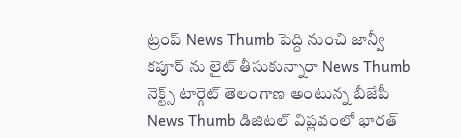ట్రంప్ News Thumb పెద్ది నుంచి జాన్వీ కపూర్ ను లైట్ తీసుకున్నారా News Thumb నెక్ట్స్ టార్గెట్ తెలంగాణ అంటున్న బీజేపీ News Thumb డిజిటల్ విప్లవంలో భారత్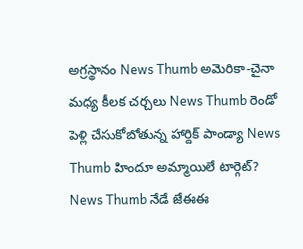అగ్రస్థానం News Thumb అమెరికా-చైనా మధ్య కీలక చర్చలు News Thumb రెండో పెళ్లి చేసుకోబోతున్న హార్దిక్ పాండ్యా News Thumb హిందూ అమ్మాయిలే టార్గెట్? News Thumb నేడే జేఈఈ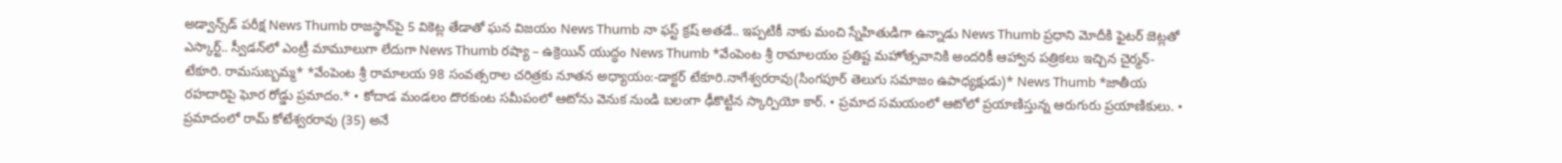అడ్వాన్స్‌డ్‌ పరీక్ష News Thumb రాజస్థాన్‌పై 5 వికెట్ల తేడాతో ఘన విజయం News Thumb నా ఫస్ట్ క్రష్ అతడే.. ఇప్పటికీ నాకు మంచి స్నేహితుడిగా ఉన్నాడు News Thumb ప్రధాని మోదీకి ఫైటర్ జెట్లతో ఎస్కార్ట్‌.. స్వీడన్‌లో ఎంట్రీ మామూలుగా లేదుగా News Thumb రష్యా – ఉక్రెయిన్ యుద్ధం News Thumb *వేంపెంట శ్రీ రామాలయం ప్రతిష్ట మహోత్సవానికి అందరికీ ఆహ్వాన పత్రికలు ఇచ్చిన చైర్మన్- టేకూరి. రామసుబ్బమ్మ* *వేంపెంట శ్రీ రామాలయ 98 సంవత్సరాల చరిత్రకు నూతన అధ్యాయం:-డాక్టర్ టేకూరి.నాగేశ్వరరావు(సింగపూర్ తెలుగు సమాజం ఉపాధ్యక్షుడు)* News Thumb *జాతీయ రహదారిపై ఘోర రోడ్డు ప్రమాదం.* • కోదాడ మండలం దొరకుంట సమీపంలో ఆటోను వెనుక నుండి బలంగా ఢీకొట్టిన స్కార్పియో కార్. • ప్రమాద సమయంలో ఆటోలో ప్రయాణిస్తున్న ఆరుగురు ప్రయాణికులు. • ప్రమాదంలో రామ్ కోటేశ్వరరావు (35) అనే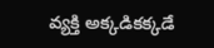వ్యక్తి అక్కడికక్కడే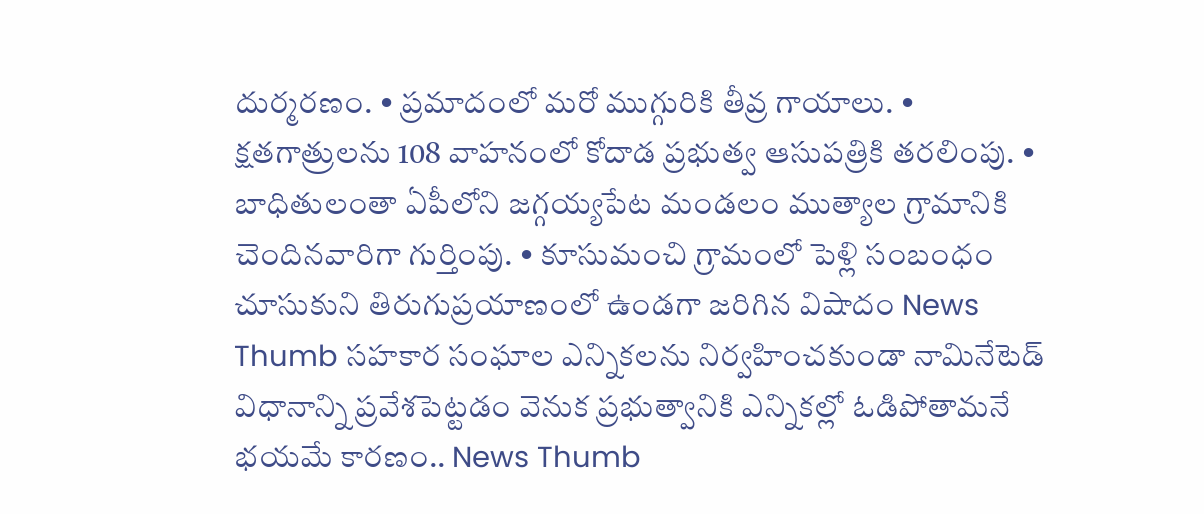దుర్మరణం. • ప్రమాదంలో మరో ముగ్గురికి తీవ్ర గాయాలు. • క్షతగాత్రులను 108 వాహనంలో కోదాడ ప్రభుత్వ ఆసుపత్రికి తరలింపు. • బాధితులంతా ఏపీలోని జగ్గయ్యపేట మండలం ముత్యాల గ్రామానికి చెందినవారిగా గుర్తింపు. • కూసుమంచి గ్రామంలో పెళ్లి సంబంధం చూసుకుని తిరుగుప్రయాణంలో ఉండగా జరిగిన విషాదం News Thumb సహకార సంఘాల ఎన్నికలను నిర్వహించకుండా నామినేటెడ్ విధానాన్ని ప్రవేశపెట్టడం వెనుక ప్రభుత్వానికి ఎన్నికల్లో ఓడిపోతామనే భయమే కారణం.. News Thumb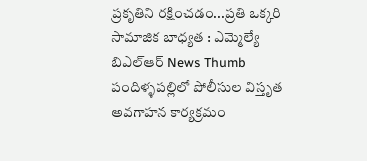ప్రకృతిని రక్షించడం...ప్రతి ఒక్కరి సామాజిక బాధ్యత : ఎమ్మెల్యే బిఎల్ఆర్ News Thumb పందిళ్ళపల్లిలో పోలీసుల విస్తృత అవగాహన కార్యక్రమం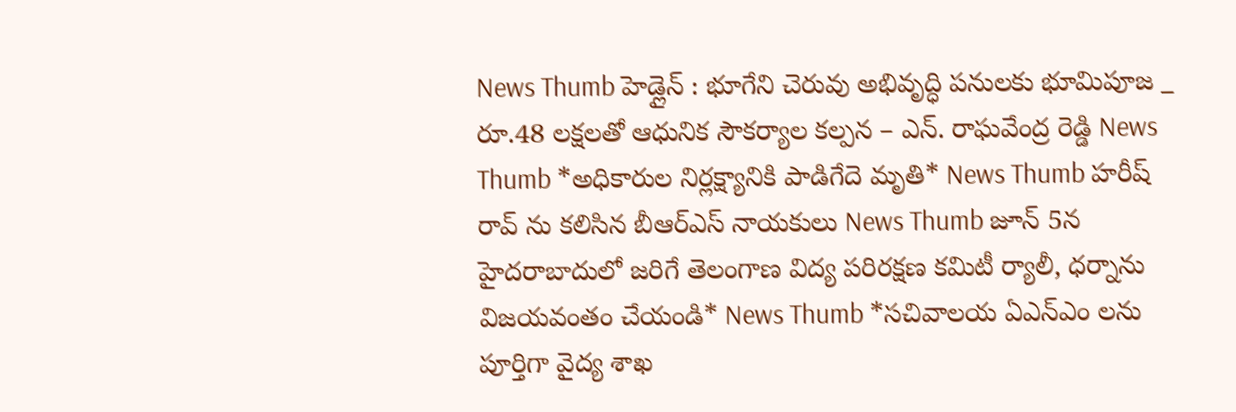News Thumb హెడ్లైన్ : భూగేని చెరువు అభివృద్ధి పనులకు భూమిపూజ _ రూ.48 లక్షలతో ఆధునిక సౌకర్యాల కల్పన – ఎన్. రాఘవేంద్ర రెడ్డి News Thumb *అధికారుల నిర్లక్ష్యానికి పాడిగేదె మృతి* News Thumb హరీష్ రావ్ ను కలిసిన బీఆర్ఎస్ నాయకులు News Thumb జూన్ 5న హైదరాబాదులో జరిగే తెలంగాణ విద్య పరిరక్షణ కమిటీ ర్యాలీ, ధర్నాను విజయవంతం చేయండి* News Thumb *సచివాలయ ఏఎన్ఎం లను పూర్తిగా వైద్య శాఖ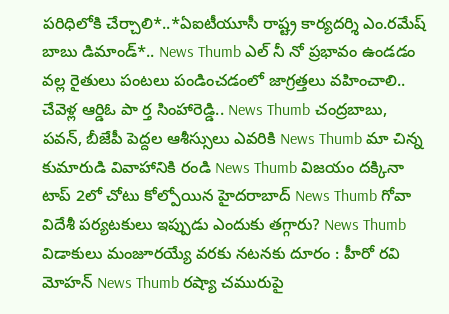పరిధిలోకి చేర్చాలి*..*ఏఐటీయూసీ రాష్ట్ర కార్యదర్శి ఎం.రమేష్ బాబు డిమాండ్*.. News Thumb ఎల్ నీ నో ప్రభావం ఉండడం వల్ల రైతులు పంటలు పండించడంలో జాగ్రత్తలు వహించాలి.. చేవెళ్ల ఆర్డిఓ పా ర్త సింహారెడ్డి.. News Thumb చంద్రబాబు, పవన్, బీజేపీ పెద్దల ఆశీస్సులు ఎవరికి News Thumb మా చిన్న కుమారుడి వివాహానికి రండి News Thumb విజయం దక్కినా టాప్ 2లో చోటు కోల్పోయిన హైదరాబాద్ News Thumb గోవా విదేశీ పర్యటకులు ఇప్పుడు ఎందుకు తగ్గారు? News Thumb విడాకులు మంజూరయ్యే వరకు నటనకు దూరం : హీరో రవి మోహన్ News Thumb రష్యా చమురుపై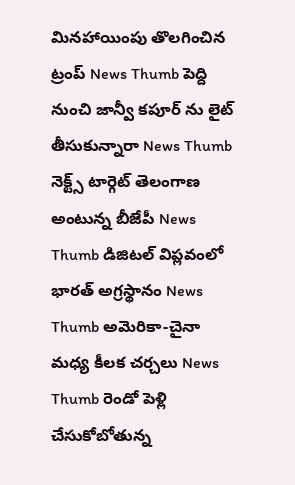మినహాయింపు తొలగించిన ట్రంప్ News Thumb పెద్ది నుంచి జాన్వీ కపూర్ ను లైట్ తీసుకున్నారా News Thumb నెక్ట్స్ టార్గెట్ తెలంగాణ అంటున్న బీజేపీ News Thumb డిజిటల్ విప్లవంలో భారత్ అగ్రస్థానం News Thumb అమెరికా-చైనా మధ్య కీలక చర్చలు News Thumb రెండో పెళ్లి చేసుకోబోతున్న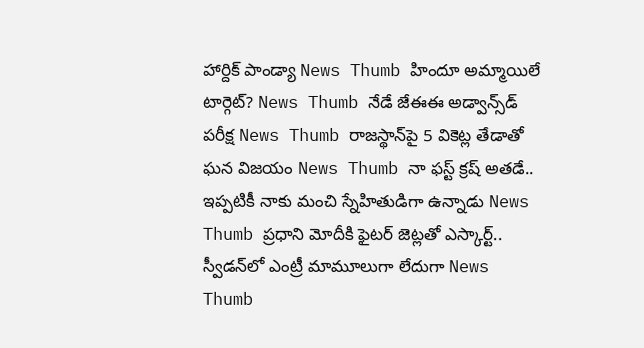హార్దిక్ పాండ్యా News Thumb హిందూ అమ్మాయిలే టార్గెట్? News Thumb నేడే జేఈఈ అడ్వాన్స్‌డ్‌ పరీక్ష News Thumb రాజస్థాన్‌పై 5 వికెట్ల తేడాతో ఘన విజయం News Thumb నా ఫస్ట్ క్రష్ అతడే.. ఇప్పటికీ నాకు మంచి స్నేహితుడిగా ఉన్నాడు News Thumb ప్రధాని మోదీకి ఫైటర్ జెట్లతో ఎస్కార్ట్‌.. స్వీడన్‌లో ఎంట్రీ మామూలుగా లేదుగా News Thumb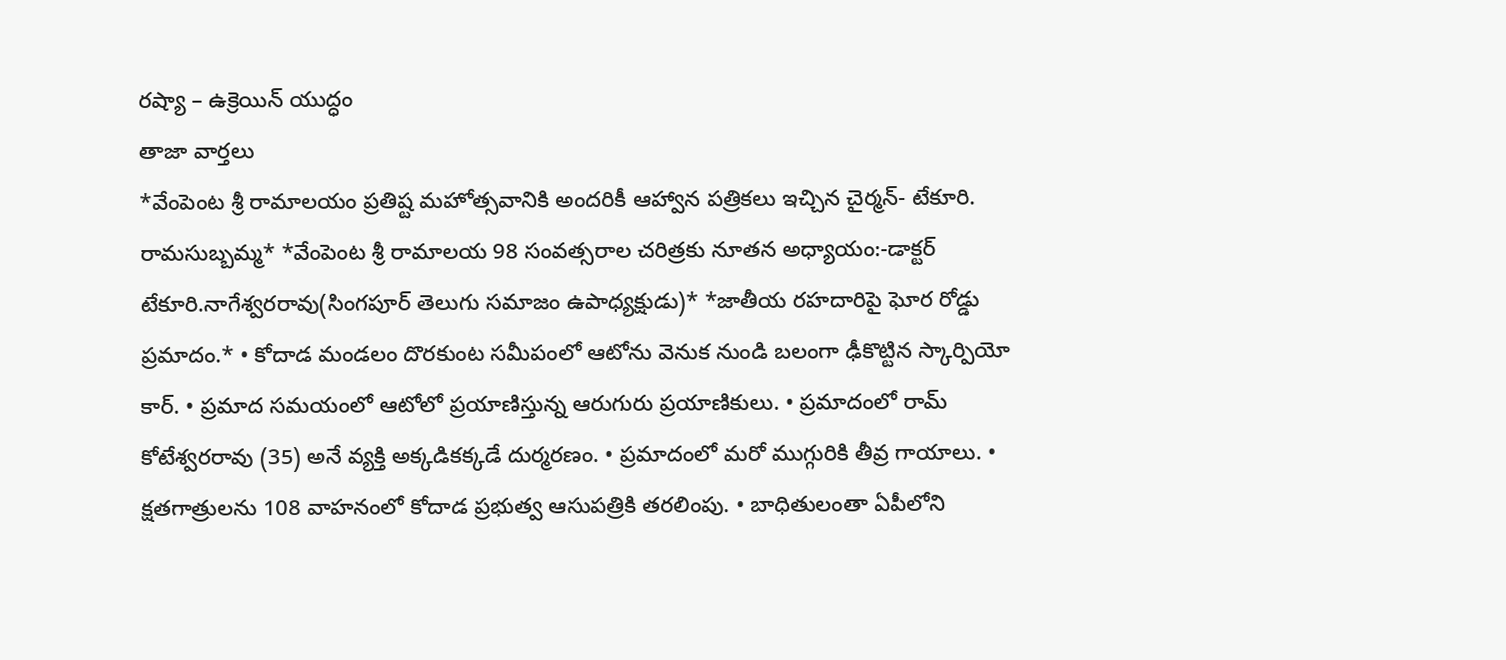రష్యా – ఉక్రెయిన్ యుద్ధం
తాజా వార్తలు
*వేంపెంట శ్రీ రామాలయం ప్రతిష్ట మహోత్సవానికి అందరికీ ఆహ్వాన పత్రికలు ఇచ్చిన చైర్మన్- టేకూరి. రామసుబ్బమ్మ* *వేంపెంట శ్రీ రామాలయ 98 సంవత్సరాల చరిత్రకు నూతన అధ్యాయం:-డాక్టర్ టేకూరి.నాగేశ్వరరావు(సింగపూర్ తెలుగు సమాజం ఉపాధ్యక్షుడు)* *జాతీయ రహదారిపై ఘోర రోడ్డు ప్రమాదం.* • కోదాడ మండలం దొరకుంట సమీపంలో ఆటోను వెనుక నుండి బలంగా ఢీకొట్టిన స్కార్పియో కార్. • ప్రమాద సమయంలో ఆటోలో ప్రయాణిస్తున్న ఆరుగురు ప్రయాణికులు. • ప్రమాదంలో రామ్ కోటేశ్వరరావు (35) అనే వ్యక్తి అక్కడికక్కడే దుర్మరణం. • ప్రమాదంలో మరో ముగ్గురికి తీవ్ర గాయాలు. • క్షతగాత్రులను 108 వాహనంలో కోదాడ ప్రభుత్వ ఆసుపత్రికి తరలింపు. • బాధితులంతా ఏపీలోని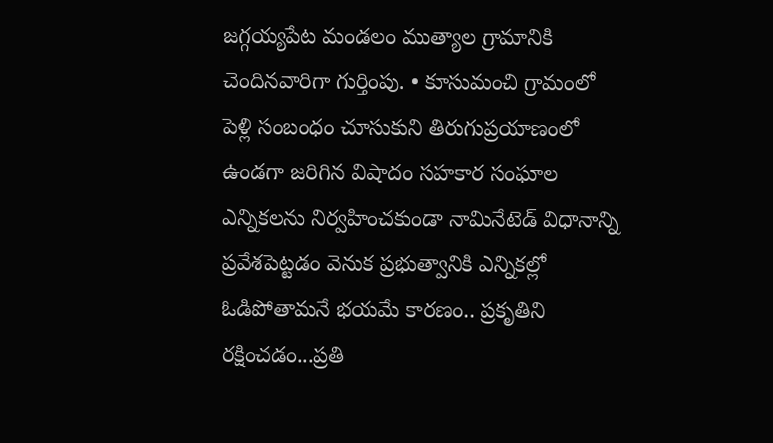జగ్గయ్యపేట మండలం ముత్యాల గ్రామానికి చెందినవారిగా గుర్తింపు. • కూసుమంచి గ్రామంలో పెళ్లి సంబంధం చూసుకుని తిరుగుప్రయాణంలో ఉండగా జరిగిన విషాదం సహకార సంఘాల ఎన్నికలను నిర్వహించకుండా నామినేటెడ్ విధానాన్ని ప్రవేశపెట్టడం వెనుక ప్రభుత్వానికి ఎన్నికల్లో ఓడిపోతామనే భయమే కారణం.. ప్రకృతిని రక్షించడం...ప్రతి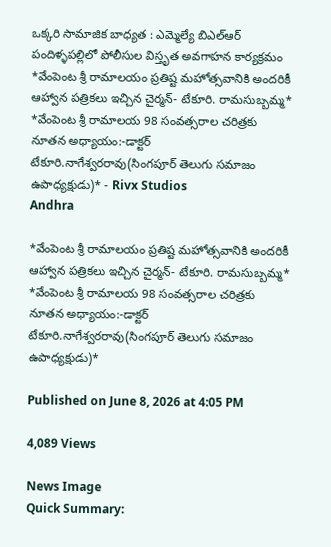ఒక్కరి సామాజిక బాధ్యత : ఎమ్మెల్యే బిఎల్ఆర్ పందిళ్ళపల్లిలో పోలీసుల విస్తృత అవగాహన కార్యక్రమం
*వేంపెంట శ్రీ రామాలయం ప్రతిష్ట మహోత్సవానికి అందరికీ ఆహ్వాన పత్రికలు ఇచ్చిన చైర్మన్- టేకూరి. రామసుబ్బమ్మ* *వేంపెంట శ్రీ రామాలయ 98 సంవత్సరాల చరిత్రకు నూతన అధ్యాయం:-డాక్టర్ టేకూరి.నాగేశ్వరరావు(సింగపూర్ తెలుగు సమాజం ఉపాధ్యక్షుడు)* - Rivx Studios
Andhra

*వేంపెంట శ్రీ రామాలయం ప్రతిష్ట మహోత్సవానికి అందరికీ ఆహ్వాన పత్రికలు ఇచ్చిన చైర్మన్- టేకూరి. రామసుబ్బమ్మ* *వేంపెంట శ్రీ రామాలయ 98 సంవత్సరాల చరిత్రకు నూతన అధ్యాయం:-డాక్టర్ టేకూరి.నాగేశ్వరరావు(సింగపూర్ తెలుగు సమాజం ఉపాధ్యక్షుడు)*

Published on June 8, 2026 at 4:05 PM

4,089 Views

News Image
Quick Summary: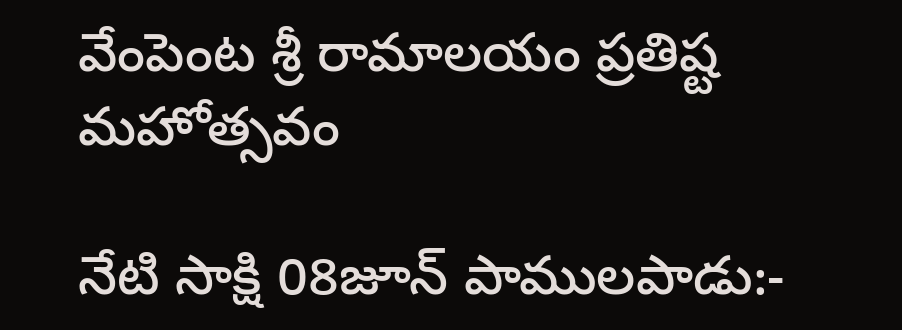వేంపెంట శ్రీ రామాలయం ప్రతిష్ట మహోత్సవం

నేటి సాక్షి 08జూన్ పాములపాడు:-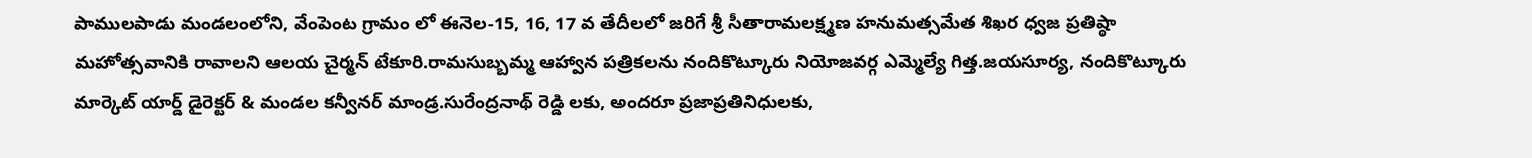పాములపాడు మండలంలోని, వేంపెంట గ్రామం లో ఈనెల-15, 16, 17 వ తేదీలలో జరిగే శ్రీ సీతారామలక్ష్మణ హనుమత్సమేత శిఖర ధ్వజ ప్రతిష్ఠా మహోత్సవానికి రావాలని ఆలయ చైర్మన్ టేకూరి.రామసుబ్బమ్మ ఆహ్వాన పత్రికలను నందికొట్కూరు నియోజవర్గ ఎమ్మెల్యే గిత్త.జయసూర్య, నందికొట్కూరు మార్కెట్ యార్డ్ డైరెక్టర్ & మండల కన్వీనర్ మాండ్ర.సురేంద్రనాథ్ రెడ్డి లకు, అందరూ ప్రజాప్రతినిధులకు,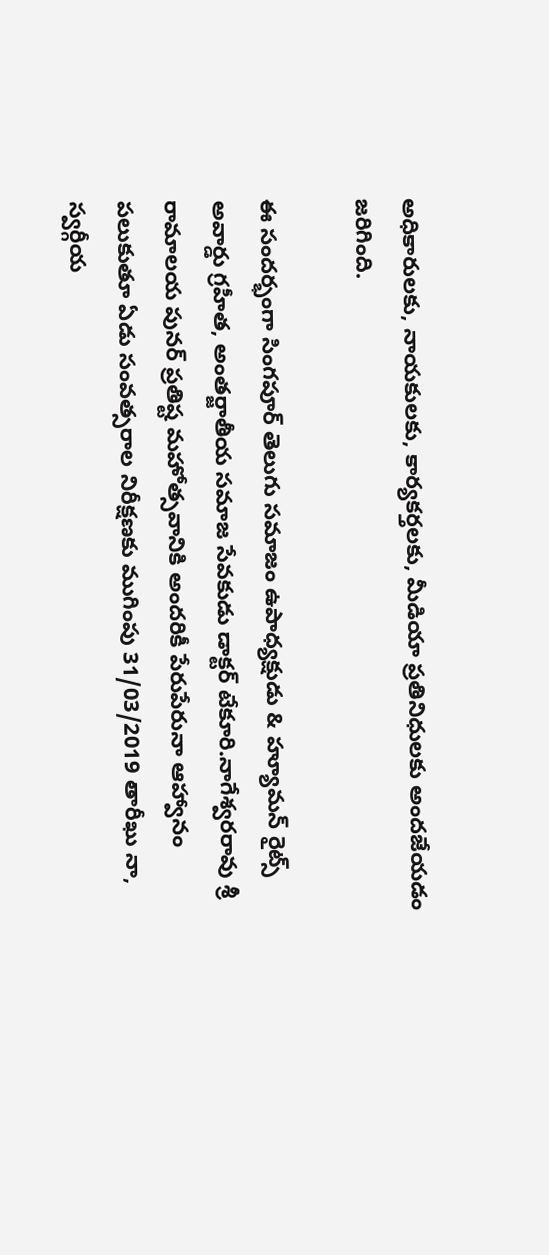అధికారులకు, నాయకులకు, కార్యకర్తలకు, మీడియా ప్రతినిధులకు అందజేయడం జరిగింది.

ఈ సందర్భంగా సింగపూర్ తెలుగు సమాజం ఉపాధ్యక్షుడు & హ్యూమన్ రైట్స్ అవార్డు గ్రహీత, అంతర్జాతీయ సమాజ సేవకుడు డాక్టర్ టేకూరి.నాగేశ్వరరావు శ్రీ రామాలయ పునర్ ప్రతిష్ట మహోత్సవానికి అందరికీ పేరుపేరునా ఆహ్వానం పలుకుతూ ఏడు సంవత్సరాల నిరీక్షణకు ముగింపు 31/03/2019 తారీఖు నా, స్వర్గీయ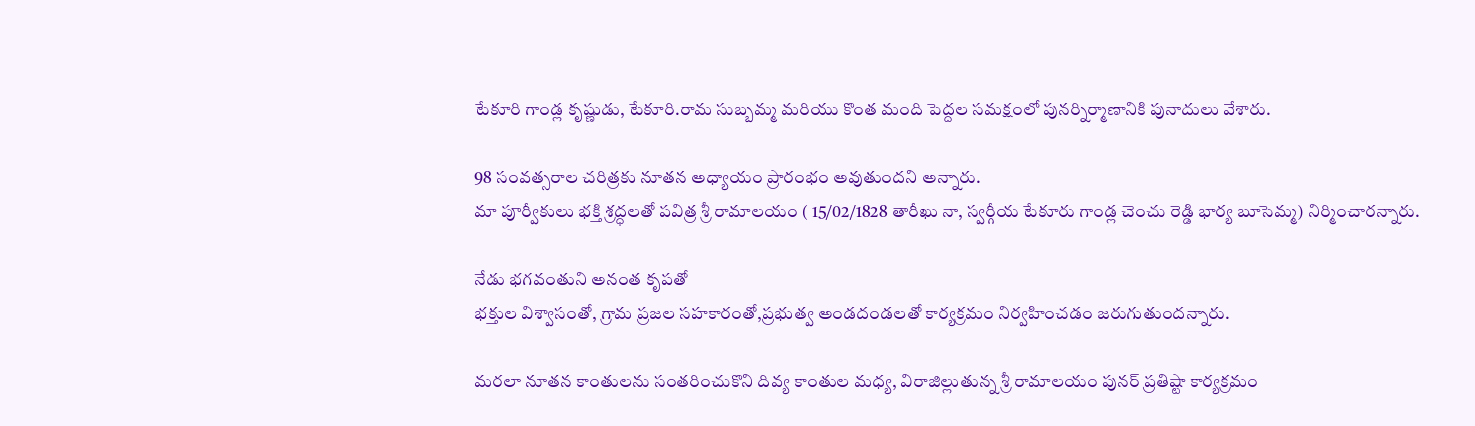టేకూరి గాండ్ల కృష్ణుడు, టేకూరి.రామ సుబ్బమ్మ మరియు కొంత మంది పెద్దల సమక్షంలో పునర్నిర్మాణానికి పునాదులు వేశారు.

98 సంవత్సరాల చరిత్రకు నూతన అధ్యాయం ప్రారంభం అవుతుందని అన్నారు.
మా పూర్వీకులు భక్తి శ్రద్ధలతో పవిత్ర శ్రీ రామాలయం ( 15/02/1828 తారీఖు నా, స్వర్గీయ టేకూరు గాండ్ల చెంచు రెడ్డి భార్య బూసెమ్మ) నిర్మించారన్నారు.

నేడు భగవంతుని అనంత కృపతో
భక్తుల విశ్వాసంతో, గ్రామ ప్రజల సహకారంతో,ప్రభుత్వ అండదండలతో కార్యక్రమం నిర్వహించడం జరుగుతుందన్నారు.

మరలా నూతన కాంతులను సంతరించుకొని దివ్య కాంతుల మధ్య, విరాజిల్లుతున్న శ్రీ రామాలయం పునర్ ప్రతిష్టా కార్యక్రమం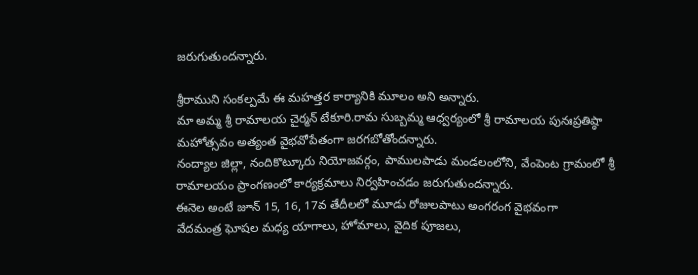జరుగుతుందన్నారు.

శ్రీరాముని సంకల్పమే ఈ మహత్తర కార్యానికి మూలం అని అన్నారు.
మా అమ్మ శ్రీ రామాలయ చైర్మన్ టేకూరి.రామ సుబ్బమ్మ ఆధ్వర్యంలో శ్రీ రామాలయ పునఃప్రతిష్ఠా మహోత్సవం అత్యంత వైభవోపేతంగా జరగబోతోందన్నారు.
నంద్యాల జిల్లా, నందికొట్కూరు నియోజవర్గం, పాములపాడు మండలంలోని, వేంపెంట గ్రామంలో శ్రీ రామాలయం ప్రాంగణంలో కార్యక్రమాలు నిర్వహించడం జరుగుతుందన్నారు.
ఈనెల అంటే జూన్ 15, 16, 17వ తేదీలలో మూడు రోజులపాటు అంగరంగ వైభవంగా
వేదమంత్ర ఘోషల మధ్య యాగాలు, హోమాలు, వైదిక పూజలు,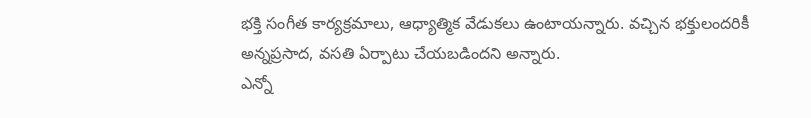భక్తి సంగీత కార్యక్రమాలు, ఆధ్యాత్మిక వేడుకలు ఉంటాయన్నారు. వచ్చిన భక్తులందరికీ అన్నప్రసాద, వసతి ఏర్పాటు చేయబడిందని అన్నారు.
ఎన్నో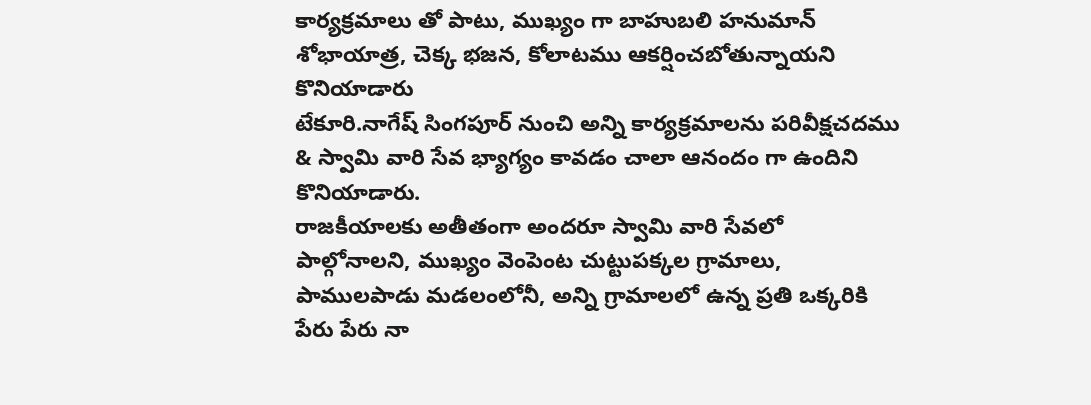కార్యక్రమాలు తో పాటు, ముఖ్యం గా బాహుబలి హనుమాన్ శోభాయాత్ర, చెక్క భజన, కోలాటము ఆకర్షించబోతున్నాయని కొనియాడారు
టేకూరి.నాగేష్ సింగపూర్ నుంచి అన్ని కార్యక్రమాలను పరివీక్షచదము & స్వామి వారి సేవ భ్యాగ్యం కావడం చాలా ఆనందం గా ఉందిని కొనియాడారు.
రాజకీయాలకు అతీతంగా అందరూ స్వామి వారి సేవలో పాల్గోనాలని, ముఖ్యం వెంపెంట చుట్టుపక్కల గ్రామాలు, పాములపాడు మడలంలోనీ, అన్ని గ్రామాలలో ఉన్న ప్రతి ఒక్కరికి పేరు పేరు నా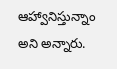ఆహ్వానిస్తున్నాం అని అన్నారు.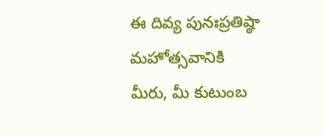ఈ దివ్య పునఃప్రతిష్ఠా మహోత్సవానికి
మీరు, మీ కుటుంబ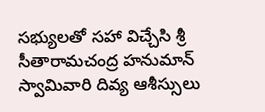సభ్యులతో సహా విచ్చేసి శ్రీ సీతారామచంద్ర హనుమాన్ స్వామివారి దివ్య ఆశీస్సులు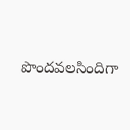పొందవలసిందిగా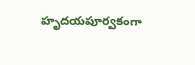హృదయపూర్వకంగా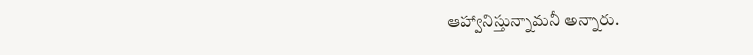ఆహ్వానిస్తున్నామనీ అన్నారు.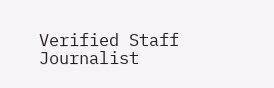Verified Staff Journalist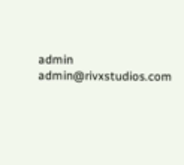admin admin@rivxstudios.com